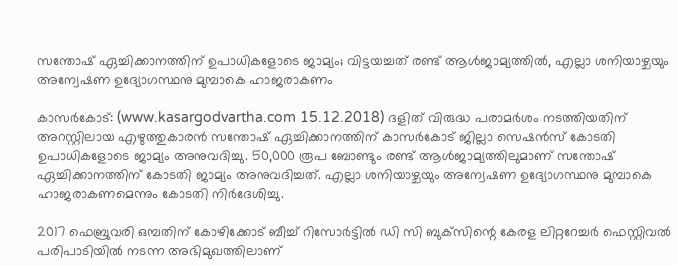സന്തോഷ് ഏച്ചിക്കാനത്തിന് ഉപാധികളോടെ ജാമ്യം; വിട്ടയച്ചത് രണ്ട് ആള്‍ജാമ്യത്തില്‍, എല്ലാ ശനിയാഴ്ചയും അന്വേഷണ ഉദ്യോഗസ്ഥനു മുമ്പാകെ ഹാജരാകണം

കാസര്‍കോട്: (www.kasargodvartha.com 15.12.2018) ദളിത് വിരുദ്ധ പരാമര്‍ശം നടത്തിയതിന് അറസ്റ്റിലായ എഴുത്തുകാരന്‍ സന്തോഷ് ഏച്ചിക്കാനത്തിന് കാസര്‍കോട് ജില്ലാ സെഷന്‍സ് കോടതി ഉപാധികളോടെ ജാമ്യം അനുവദിച്ചു. 50,000 രൂപ ബോണ്ടും രണ്ട് ആള്‍ജാമ്യത്തിലുമാണ് സന്തോഷ് ഏച്ചിക്കാനത്തിന് കോടതി ജാമ്യം അനുവദിച്ചത്. എല്ലാ ശനിയാഴ്ചയും അന്വേഷണ ഉദ്യോഗസ്ഥനു മുമ്പാകെ ഹാജരാകണമെന്നും കോടതി നിര്‍ദേശിച്ചു.

2017 ഫെബ്രുവരി ഒമ്പതിന് കോഴിക്കോട് ബീച്ച് റിസോര്‍ട്ടില്‍ ഡി സി ബുക്‌സിന്റെ കേരള ലിറ്ററേച്ചര്‍ ഫെസ്റ്റിവല്‍ പരിപാടിയില്‍ നടന്ന അഭിമുഖത്തിലാണ്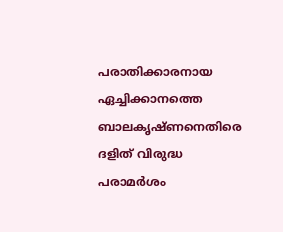പരാതിക്കാരനായ ഏച്ചിക്കാനത്തെ ബാലകൃഷ്ണനെതിരെ ദളിത് വിരുദ്ധ പരാമര്‍ശം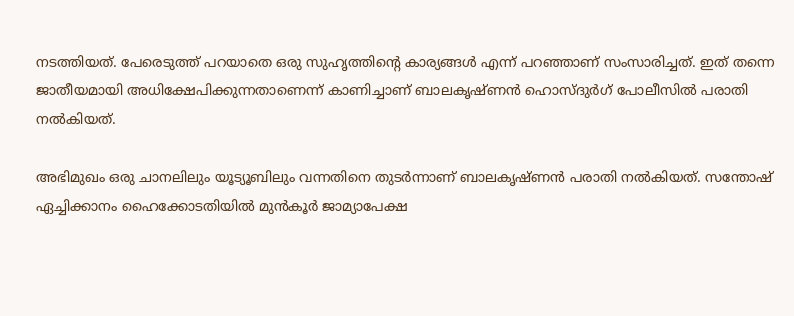നടത്തിയത്. പേരെടുത്ത് പറയാതെ ഒരു സുഹൃത്തിന്റെ കാര്യങ്ങള്‍ എന്ന് പറഞ്ഞാണ് സംസാരിച്ചത്. ഇത് തന്നെ ജാതീയമായി അധിക്ഷേപിക്കുന്നതാണെന്ന് കാണിച്ചാണ് ബാലകൃഷ്ണന്‍ ഹൊസ്ദുര്‍ഗ് പോലീസില്‍ പരാതി നല്‍കിയത്.

അഭിമുഖം ഒരു ചാനലിലും യൂട്യൂബിലും വന്നതിനെ തുടര്‍ന്നാണ് ബാലകൃഷ്ണന്‍ പരാതി നല്‍കിയത്. സന്തോഷ് ഏച്ചിക്കാനം ഹൈക്കോടതിയില്‍ മുന്‍കൂര്‍ ജാമ്യാപേക്ഷ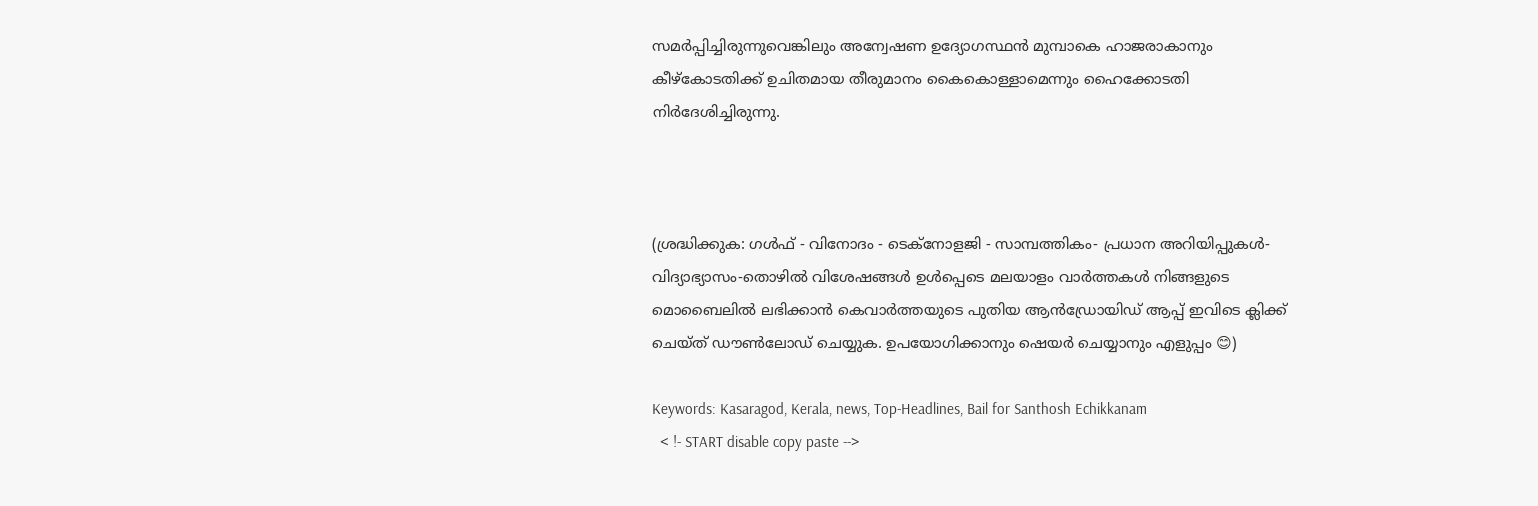സമര്‍പ്പിച്ചിരുന്നുവെങ്കിലും അന്വേഷണ ഉദ്യോഗസ്ഥന്‍ മുമ്പാകെ ഹാജരാകാനും കീഴ്‌കോടതിക്ക് ഉചിതമായ തീരുമാനം കൈകൊള്ളാമെന്നും ഹൈക്കോടതി നിര്‍ദേശിച്ചിരുന്നു.



(ശ്രദ്ധിക്കുക: ഗൾഫ് - വിനോദം - ടെക്നോളജി - സാമ്പത്തികം- പ്രധാന അറിയിപ്പുകൾ-വിദ്യാഭ്യാസം-തൊഴിൽ വിശേഷങ്ങൾ ഉൾപ്പെടെ മലയാളം വാർത്തകൾ നിങ്ങളുടെ മൊബൈലിൽ ലഭിക്കാൻ കെവാർത്തയുടെ പുതിയ ആൻഡ്രോയിഡ് ആപ്പ് ഇവിടെ ക്ലിക്ക് ചെയ്ത് ഡൗൺലോഡ് ചെയ്യുക. ഉപയോഗിക്കാനും ഷെയർ ചെയ്യാനും എളുപ്പം 😊)

Keywords: Kasaragod, Kerala, news, Top-Headlines, Bail for Santhosh Echikkanam
  < !- START disable copy paste -->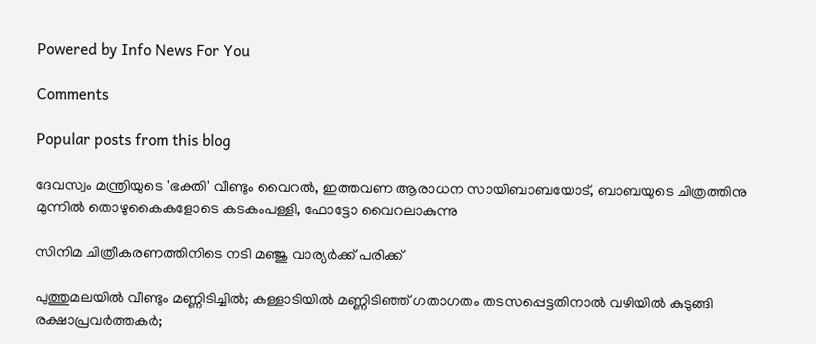Powered by Info News For You

Comments

Popular posts from this blog

ദേവസ്വം മന്ത്രിയുടെ 'ഭക്തി' വീണ്ടും വൈറല്‍, ഇത്തവണ ആരാധന സായിബാബയോട്, ബാബയുടെ ചിത്രത്തിനു മുന്നില്‍ തൊഴുകൈകളോടെ കടകംപള്ളി, ഫോട്ടോ വൈറലാകുന്നു

സിനിമ ചിത്രീകരണത്തിനിടെ നടി മഞ്ജു വാര്യര്‍ക്ക് പരിക്ക്

പുത്തുമലയില്‍ വീണ്ടും മണ്ണിടിച്ചില്‍; കള്ളാടിയില്‍ മണ്ണിടിഞ്ഞ് ഗതാഗതം തടസപ്പെട്ടതിനാല്‍ വഴിയില്‍ കുടുങ്ങി രക്ഷാപ്രവര്‍ത്തകര്‍;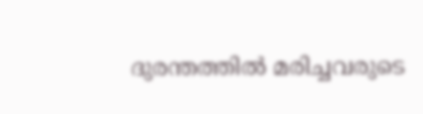ദുരന്തത്തില്‍ മരിച്ചവരുടെ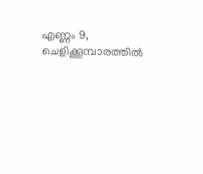എണ്ണം 9, ചെളിക്കൂമ്പാരത്തില്‍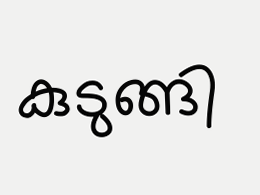കുടുങ്ങി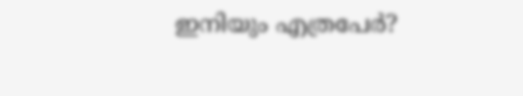ഇനിയും എത്രപേര്‍?